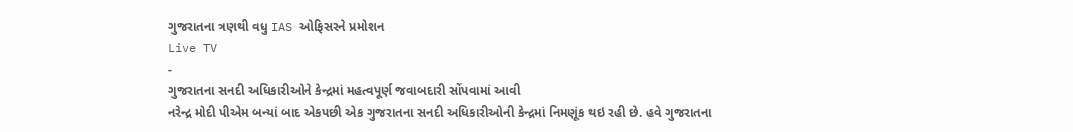ગુજરાતના ત્રણથી વધુ IAS ઓફિસરને પ્રમોશન
Live TV
-
ગુજરાતના સનદી અધિકારીઓને કેન્દ્રમાં મહત્વપૂર્ણ જવાબદારી સોંપવામાં આવી
નરેન્દ્ર મોદી પીએમ બન્યાં બાદ એકપછી એક ગુજરાતના સનદી અધિકારીઓની કેન્દ્રમાં નિમણૂંક થઇ રહી છે. હવે ગુજરાતના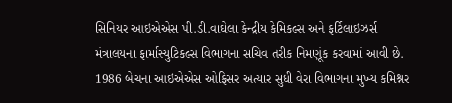સિનિયર આઇએએસ પી.ડી.વાઘેલા કેન્દ્રીય કેમિકલ્સ અને ફર્ટિલાઇઝર્સ મંત્રાલયના ફાર્માસ્યુટિકલ્સ વિભાગના સચિવ તરીક નિમણૂંક કરવામાં આવી છે. 1986 બેચના આઇએએસ ઓફિસર અત્યાર સુધી વેરા વિભાગના મુખ્ય કમિશ્નર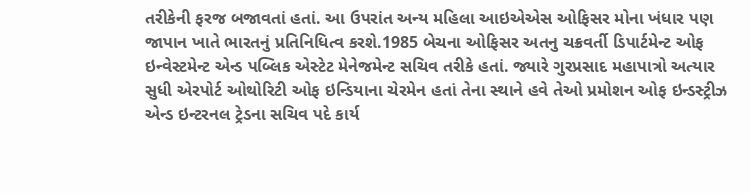તરીકેની ફરજ બજાવતાં હતાં. આ ઉપરાંત અન્ય મહિલા આઇએએસ ઓફિસર મોના ખંધાર પણ જાપાન ખાતે ભારતનું પ્રતિનિધિત્વ કરશે.1985 બેચના ઓફિસર અતનુ ચક્રવર્તી ડિપાર્ટમેન્ટ ઓફ ઇન્વેસ્ટમેન્ટ એન્ડ પબ્લિક એસ્ટેટ મેનેજમેન્ટ સચિવ તરીકે હતાં. જ્યારે ગુરપ્રસાદ મહાપાત્રો અત્યાર સુધી એરપોર્ટ ઓથોરિટી ઓફ ઇન્ડિયાના ચેરમેન હતાં તેના સ્થાને હવે તેઓ પ્રમોશન ઓફ ઇન્ડસ્ટ્રીઝ એન્ડ ઇન્ટરનલ ટ્રેડના સચિવ પદે કાર્ય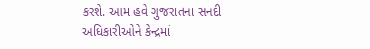કરશે. આમ હવે ગુજરાતના સનદી અધિકારીઓને કેન્દ્રમાં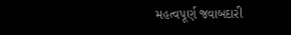મહત્વપૂર્ણ જવાબદારી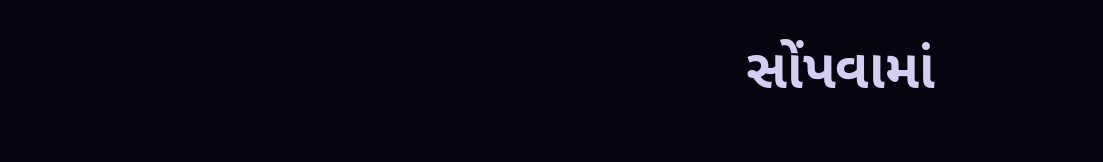સોંપવામાં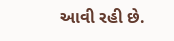આવી રહી છે.